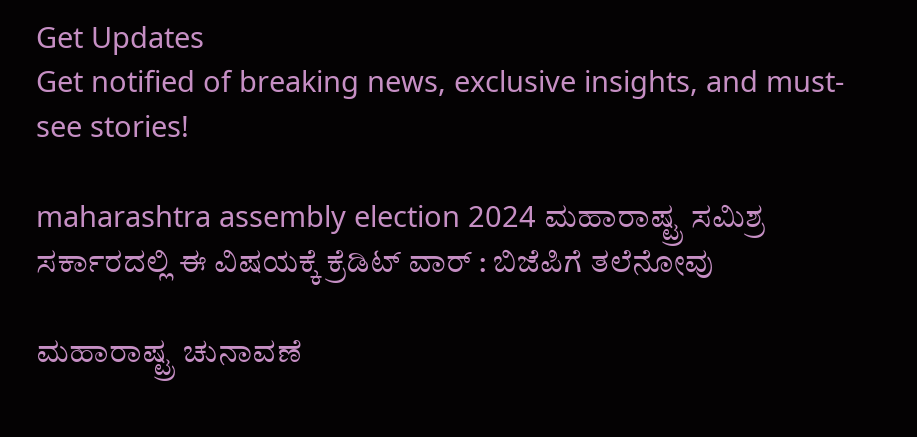Get Updates
Get notified of breaking news, exclusive insights, and must-see stories!

maharashtra assembly election 2024 ಮಹಾರಾಷ್ಟ್ರ ಸಮಿಶ್ರ ಸರ್ಕಾರದಲ್ಲಿ ಈ ವಿಷಯಕ್ಕೆ ಕ್ರೆಡಿಟ್‌ ವಾರ್ : ಬಿಜೆಪಿಗೆ ತಲೆನೋವು

ಮಹಾರಾಷ್ಟ್ರ ಚುನಾವಣೆ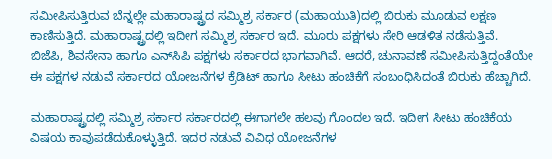ಸಮೀಪಿಸುತ್ತಿರುವ ಬೆನ್ನಲ್ಲೇ ಮಹಾರಾಷ್ಟ್ರದ ಸಮ್ಮಿಶ್ರ ಸರ್ಕಾರ (ಮಹಾಯುತಿ)ದಲ್ಲಿ ಬಿರುಕು ಮೂಡುವ ಲಕ್ಷಣ ಕಾಣಿಸುತ್ತಿದೆ. ಮಹಾರಾಷ್ಟ್ರದಲ್ಲಿ ಇದೀಗ ಸಮ್ಮಿಶ್ರ ಸರ್ಕಾರ ಇದೆ. ಮೂರು ಪಕ್ಷಗಳು ಸೇರಿ ಆಡಳಿತ ನಡೆಸುತ್ತಿವೆ. ಬಿಜೆಪಿ, ಶಿವಸೇನಾ ಹಾಗೂ ಎನ್‌ಸಿಪಿ ಪಕ್ಷಗಳು ಸರ್ಕಾರದ ಭಾಗವಾಗಿವೆ. ಆದರೆ, ಚುನಾವಣೆ ಸಮೀಪಿಸುತ್ತಿದ್ದಂತೆಯೇ ಈ ಪಕ್ಷಗಳ ನಡುವೆ ಸರ್ಕಾರದ ಯೋಜನೆಗಳ ಕ್ರೆಡಿಟ್‌ ಹಾಗೂ ಸೀಟು ಹಂಚಿಕೆಗೆ ಸಂಬಂಧಿಸಿದಂತೆ ಬಿರುಕು ಹೆಚ್ಚಾಗಿದೆ.

ಮಹಾರಾಷ್ಟ್ರದಲ್ಲಿ ಸಮ್ಮಿಶ್ರ ಸರ್ಕಾರ ಸರ್ಕಾರದಲ್ಲಿ ಈಗಾಗಲೇ ಹಲವು ಗೊಂದಲ ಇದೆ. ಇದೀಗ ಸೀಟು ಹಂಚಿಕೆಯ ವಿಷಯ ಕಾವುಪಡೆದುಕೊಳ್ಳುತ್ತಿದೆ. ಇದರ ನಡುವೆ ವಿವಿಧ ಯೋಜನೆಗಳ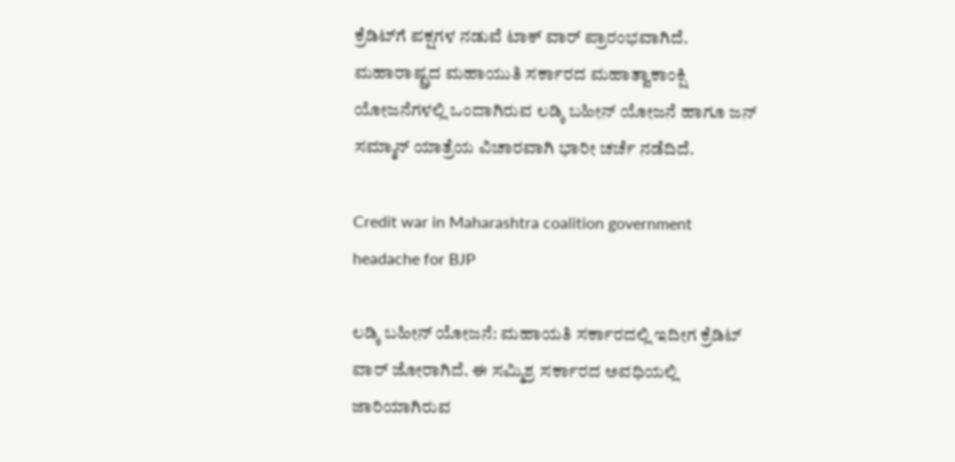ಕ್ರೆಡಿಟ್‌ಗೆ ಪಕ್ಷಗಳ ನಡುವೆ ಟಾಕ್‌ ವಾರ್‌ ಪ್ರಾರಂಭವಾಗಿದೆ. ಮಹಾರಾಷ್ಟ್ರದ ಮಹಾಯುತಿ ಸರ್ಕಾರದ ಮಹಾತ್ವಾಕಾಂಕ್ಷಿ ಯೋಜನೆಗಳಲ್ಲಿ ಒಂದಾಗಿರುವ ಲಡ್ಕಿ ಬಹೀನ್ ಯೋಜನೆ ಹಾಗೂ ಜನ್‌ ಸಮ್ಮಾನ್‌ ಯಾತ್ರೆಯ ವಿಚಾರವಾಗಿ ಭಾರೀ ಚರ್ಚೆ ನಡೆದಿದೆ.

Credit war in Maharashtra coalition government headache for BJP

ಲಡ್ಕಿ ಬಹೀನ್ ಯೋಜನೆ: ಮಹಾಯತಿ ಸರ್ಕಾರದಲ್ಲಿ ಇದೀಗ ಕ್ರೆಡಿಟ್‌ ವಾರ್‌ ಜೋರಾಗಿದೆ. ಈ ಸಮ್ಮಿಶ್ರ ಸರ್ಕಾರದ ಅವಧಿಯಲ್ಲಿ ಜಾರಿಯಾಗಿರುವ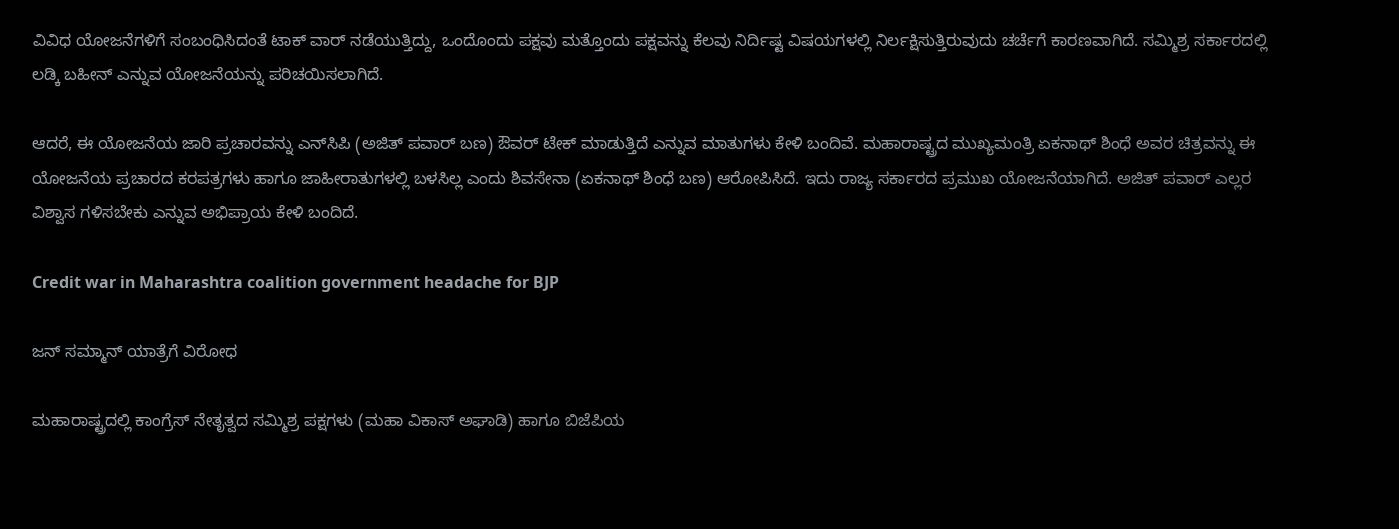ವಿವಿಧ ಯೋಜನೆಗಳಿಗೆ ಸಂಬಂಧಿಸಿದಂತೆ ಟಾಕ್‌ ವಾರ್‌ ನಡೆಯುತ್ತಿದ್ದು, ಒಂದೊಂದು ಪಕ್ಷವು ಮತ್ತೊಂದು ಪಕ್ಷವನ್ನು ಕೆಲವು ನಿರ್ದಿಷ್ಟ ವಿಷಯಗಳಲ್ಲಿ ನಿರ್ಲಕ್ಷಿಸುತ್ತಿರುವುದು ಚರ್ಚೆಗೆ ಕಾರಣವಾಗಿದೆ. ಸಮ್ಮಿಶ್ರ ಸರ್ಕಾರದಲ್ಲಿ ಲಡ್ಕಿ ಬಹೀನ್‌ ಎನ್ನುವ ಯೋಜನೆಯನ್ನು ಪರಿಚಯಿಸಲಾಗಿದೆ.

ಆದರೆ, ಈ ಯೋಜನೆಯ ಜಾರಿ ಪ್ರಚಾರವನ್ನು ಎನ್‌ಸಿಪಿ (ಅಜಿತ್‌ ಪವಾರ್ ಬಣ) ಔವರ್‌ ಟೇಕ್‌ ಮಾಡುತ್ತಿದೆ ಎನ್ನುವ ಮಾತುಗಳು ಕೇಳಿ ಬಂದಿವೆ. ಮಹಾರಾಷ್ಟ್ರದ ಮುಖ್ಯಮಂತ್ರಿ ಏಕನಾಥ್‌ ಶಿಂಧೆ ಅವರ ಚಿತ್ರವನ್ನು ಈ ಯೋಜನೆಯ ಪ್ರಚಾರದ ಕರಪತ್ರಗಳು ಹಾಗೂ ಜಾಹೀರಾತುಗಳಲ್ಲಿ ಬಳಸಿಲ್ಲ ಎಂದು ಶಿವಸೇನಾ (ಏಕನಾಥ್‌ ಶಿಂಧೆ ಬಣ) ಆರೋಪಿಸಿದೆ. ಇದು ರಾಜ್ಯ ಸರ್ಕಾರದ ಪ್ರಮುಖ ಯೋಜನೆಯಾಗಿದೆ. ಅಜಿತ್‌ ಪವಾರ್‌ ಎಲ್ಲರ ವಿಶ್ವಾಸ ಗಳಿಸಬೇಕು ಎನ್ನುವ ಅಭಿಪ್ರಾಯ ಕೇಳಿ ಬಂದಿದೆ.

Credit war in Maharashtra coalition government headache for BJP

ಜನ್ ಸಮ್ಮಾನ್ ಯಾತ್ರೆಗೆ ವಿರೋಧ

ಮಹಾರಾಷ್ಟ್ರದಲ್ಲಿ ಕಾಂಗ್ರೆಸ್‌ ನೇತೃತ್ವದ ಸಮ್ಮಿಶ್ರ ಪಕ್ಷಗಳು (ಮಹಾ ವಿಕಾಸ್‌ ಅಘಾಡಿ) ಹಾಗೂ ಬಿಜೆಪಿಯ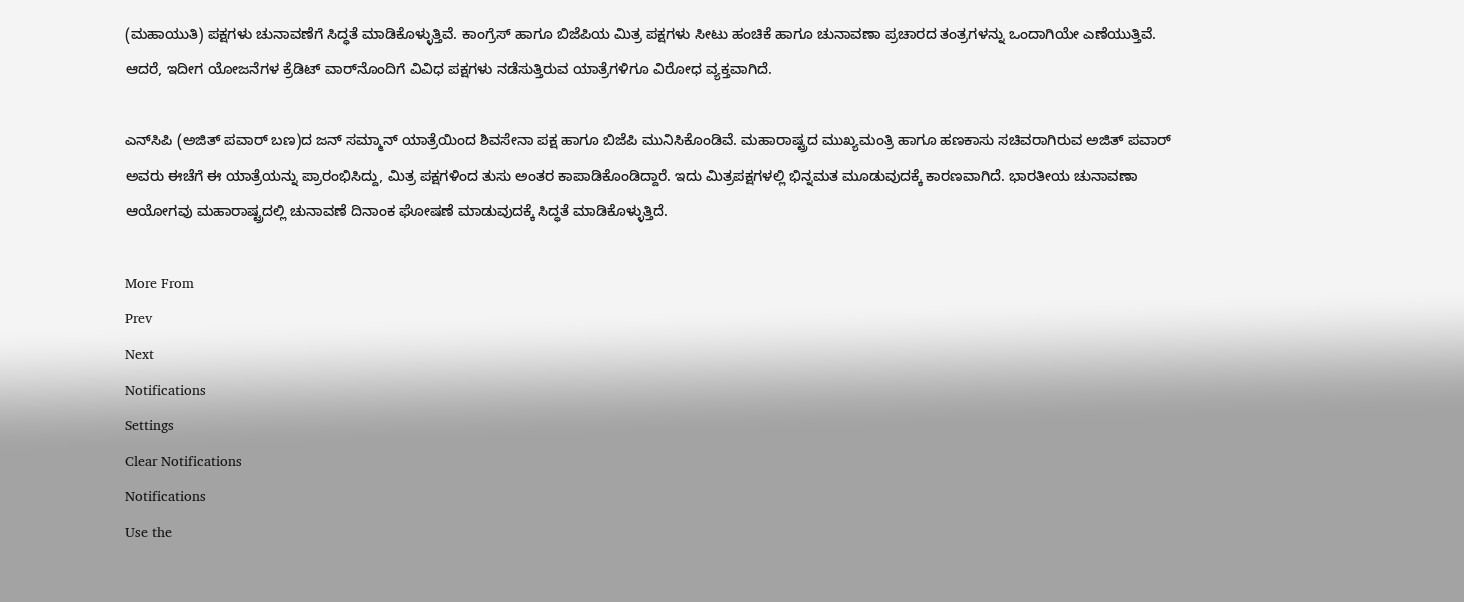(ಮಹಾಯುತಿ) ಪಕ್ಷಗಳು ಚುನಾವಣೆಗೆ ಸಿದ್ಧತೆ ಮಾಡಿಕೊಳ್ಳುತ್ತಿವೆ. ಕಾಂಗ್ರೆಸ್‌ ಹಾಗೂ ಬಿಜೆಪಿಯ ಮಿತ್ರ ಪಕ್ಷಗಳು ಸೀಟು ಹಂಚಿಕೆ ಹಾಗೂ ಚುನಾವಣಾ ಪ್ರಚಾರದ ತಂತ್ರಗಳನ್ನು ಒಂದಾಗಿಯೇ ಎಣೆಯುತ್ತಿವೆ. ಆದರೆ, ಇದೀಗ ಯೋಜನೆಗಳ ಕ್ರೆಡಿಟ್‌ ವಾರ್‌ನೊಂದಿಗೆ ವಿವಿಧ ಪಕ್ಷಗಳು ನಡೆಸುತ್ತಿರುವ ಯಾತ್ರೆಗಳಿಗೂ ವಿರೋಧ ವ್ಯಕ್ತವಾಗಿದೆ.

ಎನ್‌ಸಿಪಿ (ಅಜಿತ್‌ ಪವಾರ್‌ ಬಣ)ದ ಜನ್‌ ಸಮ್ಮಾನ್‌ ಯಾತ್ರೆಯಿಂದ ಶಿವಸೇನಾ ಪಕ್ಷ ಹಾಗೂ ಬಿಜೆಪಿ ಮುನಿಸಿಕೊಂಡಿವೆ. ಮಹಾರಾಷ್ಟ್ರದ ಮುಖ್ಯಮಂತ್ರಿ ಹಾಗೂ ಹಣಕಾಸು ಸಚಿವರಾಗಿರುವ ಅಜಿತ್‌ ಪವಾರ್‌ ಅವರು ಈಚೆಗೆ ಈ ಯಾತ್ರೆಯನ್ನು ಪ್ರಾರಂಭಿಸಿದ್ದು, ಮಿತ್ರ ಪಕ್ಷಗಳಿಂದ ತುಸು ಅಂತರ ಕಾಪಾಡಿಕೊಂಡಿದ್ದಾರೆ. ಇದು ಮಿತ್ರಪಕ್ಷಗಳಲ್ಲಿ ಭಿನ್ನಮತ ಮೂಡುವುದಕ್ಕೆ ಕಾರಣವಾಗಿದೆ. ಭಾರತೀಯ ಚುನಾವಣಾ ಆಯೋಗವು ಮಹಾರಾಷ್ಟ್ರದಲ್ಲಿ ಚುನಾವಣೆ ದಿನಾಂಕ ಘೋಷಣೆ ಮಾಡುವುದಕ್ಕೆ ಸಿದ್ಧತೆ ಮಾಡಿಕೊಳ್ಳುತ್ತಿದೆ.

More From
Prev
Next
Notifications
Settings
Clear Notifications
Notifications
Use the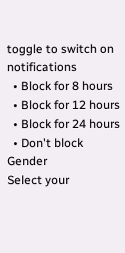toggle to switch on notifications
  • Block for 8 hours
  • Block for 12 hours
  • Block for 24 hours
  • Don't block
Gender
Select your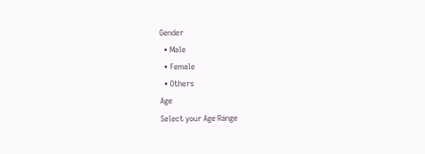Gender
  • Male
  • Female
  • Others
Age
Select your Age Range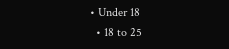• Under 18
  • 18 to 25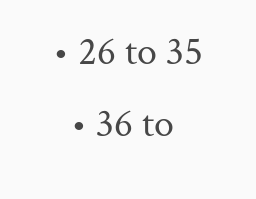• 26 to 35
  • 36 to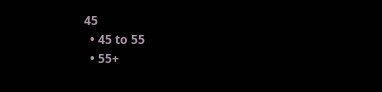45
  • 45 to 55
  • 55+